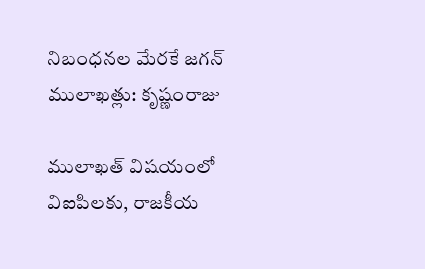నిబంధనల మేరకే జగన్ ములాఖత్లు: కృష్ణంరాజు

ములాఖత్ విషయంలో విఐపిలకు, రాజకీయ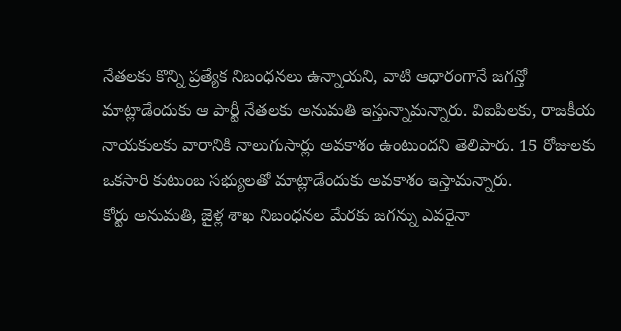నేతలకు కొన్ని ప్రత్యేక నిబంధనలు ఉన్నాయని, వాటి ఆధారంగానే జగన్తో మాట్లాడేందుకు ఆ పార్టీ నేతలకు అనుమతి ఇస్తున్నామన్నారు. విఐపిలకు, రాజకీయ నాయకులకు వారానికి నాలుగుసార్లు అవకాశం ఉంటుందని తెలిపారు. 15 రోజులకు ఒకసారి కుటుంబ సభ్యులతో మాట్లాడేందుకు అవకాశం ఇస్తామన్నారు.
కోర్టు అనుమతి, జైళ్ల శాఖ నిబంధనల మేరకు జగన్ను ఎవరైనా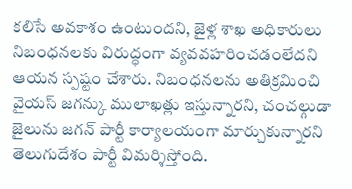కలిసే అవకాశం ఉంటుందని, జైళ్ల శాఖ అధికారులు నిబంధనలకు విరుద్ధంగా వ్యవవహరించడంలేదని ఆయన స్పష్టం చేశారు. నిబంధనలను అతిక్రమించి వైయస్ జగన్కు ములాఖత్లు ఇస్తున్నారని, చంచల్గుడా జైలును జగన్ పార్టీ కార్యాలయంగా మార్చుకున్నారని తెలుగుదేశం పార్టీ విమర్శిస్తోంది.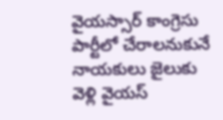వైయస్సార్ కాంగ్రెసు పార్టీలో చేరాలనుకునే నాయకులు జైలుకు వెళ్లి వైయస్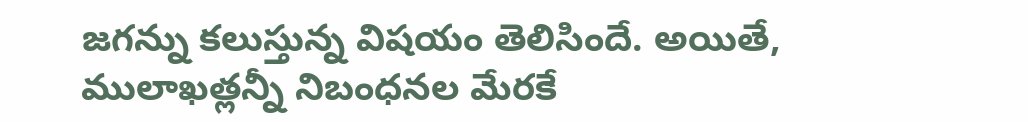జగన్ను కలుస్తున్న విషయం తెలిసిందే. అయితే, ములాఖత్లన్నీ నిబంధనల మేరకే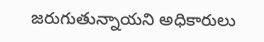జరుగుతున్నాయని అధికారులు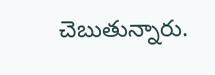చెబుతున్నారు.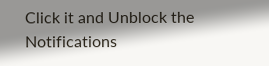Click it and Unblock the Notifications